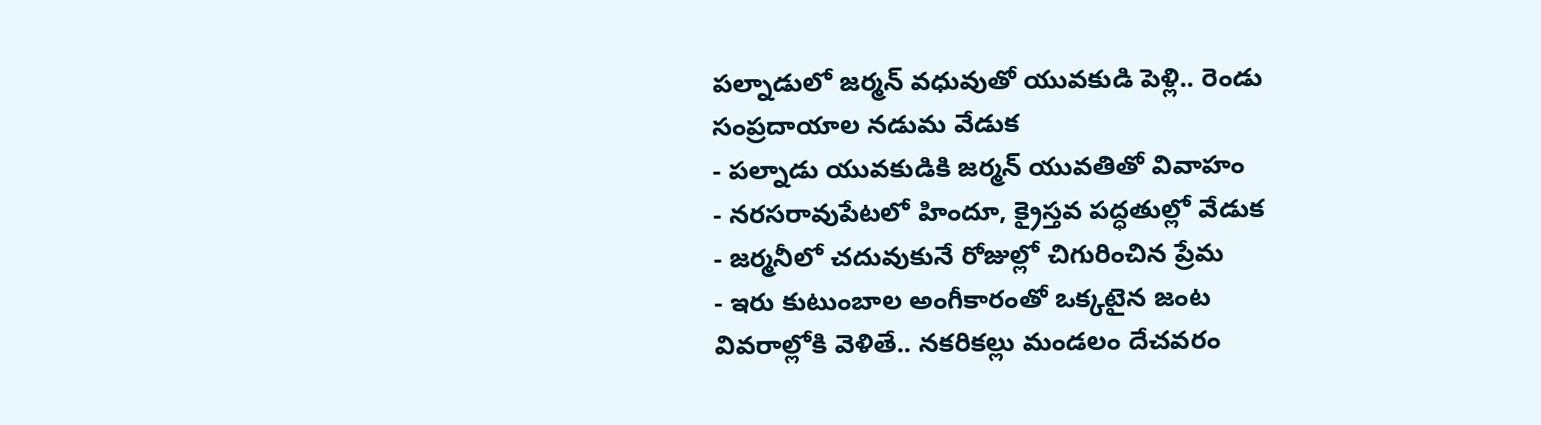పల్నాడులో జర్మన్ వధువుతో యువకుడి పెళ్లి.. రెండు సంప్రదాయాల నడుమ వేడుక
- పల్నాడు యువకుడికి జర్మన్ యువతితో వివాహం
- నరసరావుపేటలో హిందూ, క్రైస్తవ పద్ధతుల్లో వేడుక
- జర్మనీలో చదువుకునే రోజుల్లో చిగురించిన ప్రేమ
- ఇరు కుటుంబాల అంగీకారంతో ఒక్కటైన జంట
వివరాల్లోకి వెళితే.. నకరికల్లు మండలం దేచవరం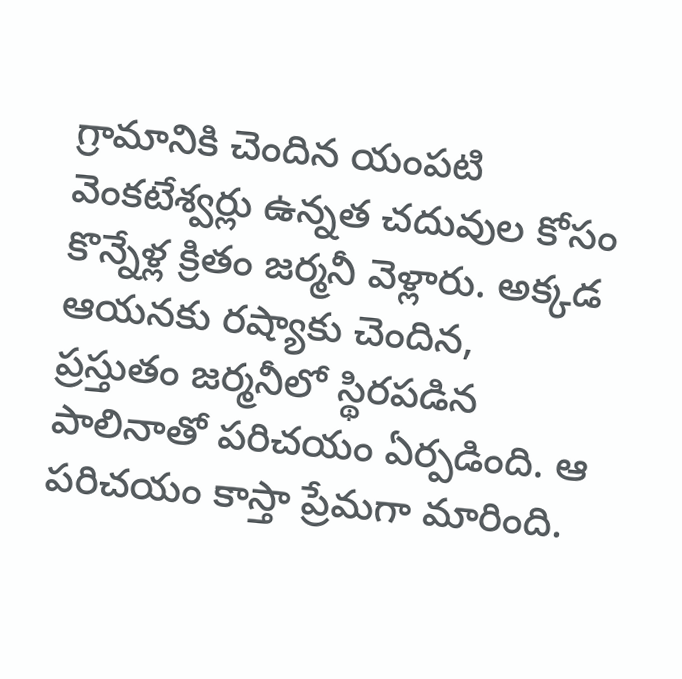గ్రామానికి చెందిన యంపటి వెంకటేశ్వర్లు ఉన్నత చదువుల కోసం కొన్నేళ్ల క్రితం జర్మనీ వెళ్లారు. అక్కడ ఆయనకు రష్యాకు చెందిన, ప్రస్తుతం జర్మనీలో స్థిరపడిన పాలినాతో పరిచయం ఏర్పడింది. ఆ పరిచయం కాస్తా ప్రేమగా మారింది.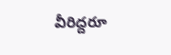వీరిద్దరూ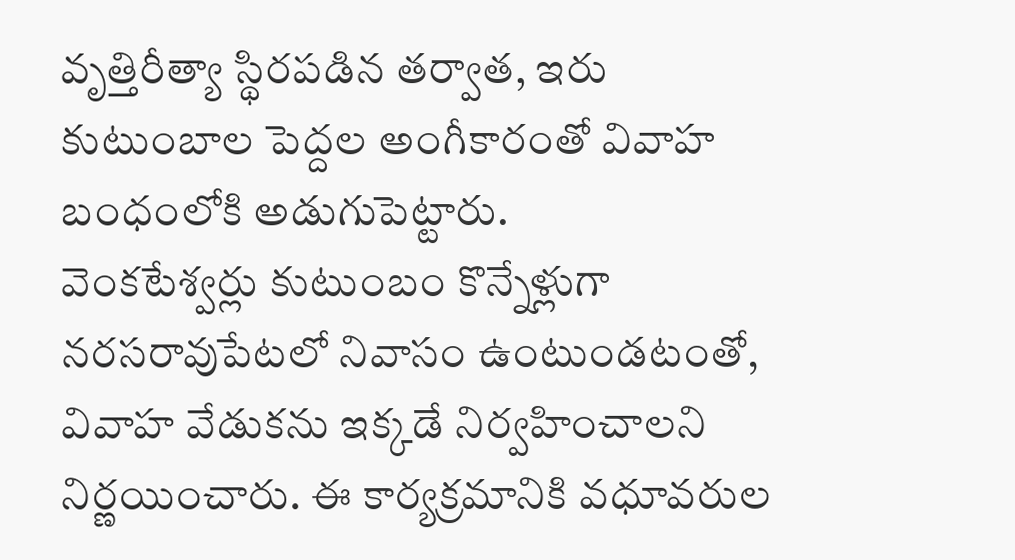వృత్తిరీత్యా స్థిరపడిన తర్వాత, ఇరు కుటుంబాల పెద్దల అంగీకారంతో వివాహ బంధంలోకి అడుగుపెట్టారు.
వెంకటేశ్వర్లు కుటుంబం కొన్నేళ్లుగా నరసరావుపేటలో నివాసం ఉంటుండటంతో, వివాహ వేడుకను ఇక్కడే నిర్వహించాలని నిర్ణయించారు. ఈ కార్యక్రమానికి వధూవరుల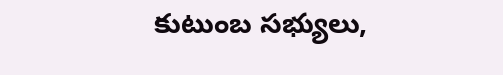కుటుంబ సభ్యులు,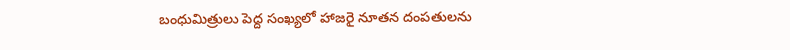బంధుమిత్రులు పెద్ద సంఖ్యలో హాజరై నూతన దంపతులను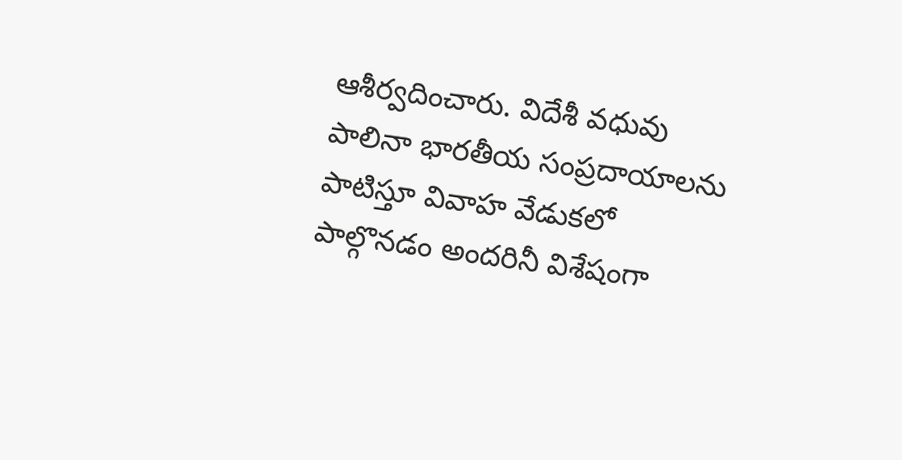ఆశీర్వదించారు. విదేశీ వధువు పాలినా భారతీయ సంప్రదాయాలను పాటిస్తూ వివాహ వేడుకలో పాల్గొనడం అందరినీ విశేషంగా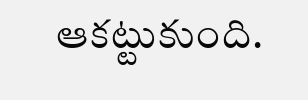ఆకట్టుకుంది.